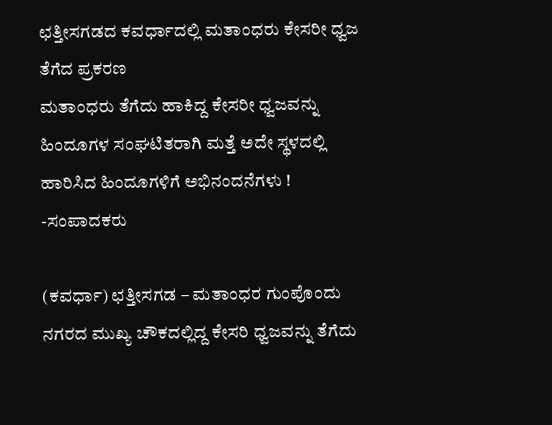ಛತ್ತೀಸಗಡದ ಕವರ್ಧಾದಲ್ಲಿ ಮತಾಂಧರು ಕೇಸರೀ ಧ್ವಜ ತೆಗೆದ ಪ್ರಕರಣ
ಮತಾಂಧರು ತೆಗೆದು ಹಾಕಿದ್ದ ಕೇಸರೀ ಧ್ವಜವನ್ನು ಹಿಂದೂಗಳ ಸಂಘಟಿತರಾಗಿ ಮತ್ತೆ ಅದೇ ಸ್ಥಳದಲ್ಲಿ ಹಾರಿಸಿದ ಹಿಂದೂಗಳಿಗೆ ಅಭಿನಂದನೆಗಳು ! -ಸಂಪಾದಕರು

(ಕವರ್ಧಾ) ಛತ್ತೀಸಗಡ – ಮತಾಂಧರ ಗುಂಪೊಂದು ನಗರದ ಮುಖ್ಯ ಚೌಕದಲ್ಲಿದ್ದ ಕೇಸರಿ ಧ್ವಜವನ್ನು ತೆಗೆದು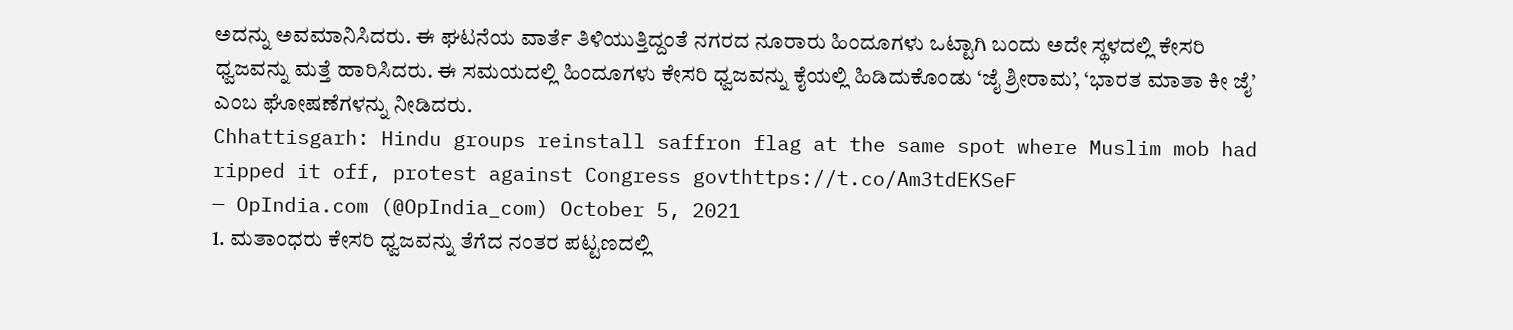ಅದನ್ನು ಅವಮಾನಿಸಿದರು. ಈ ಘಟನೆಯ ವಾರ್ತೆ ತಿಳಿಯುತ್ತಿದ್ದಂತೆ ನಗರದ ನೂರಾರು ಹಿಂದೂಗಳು ಒಟ್ಟಾಗಿ ಬಂದು ಅದೇ ಸ್ಥಳದಲ್ಲಿ ಕೇಸರಿ ಧ್ವಜವನ್ನು ಮತ್ತೆ ಹಾರಿಸಿದರು. ಈ ಸಮಯದಲ್ಲಿ ಹಿಂದೂಗಳು ಕೇಸರಿ ಧ್ವಜವನ್ನು ಕೈಯಲ್ಲಿ ಹಿಡಿದುಕೊಂಡು ‘ಜೈ ಶ್ರೀರಾಮ’, ‘ಭಾರತ ಮಾತಾ ಕೀ ಜೈ’ ಎಂಬ ಘೋಷಣೆಗಳನ್ನು ನೀಡಿದರು.
Chhattisgarh: Hindu groups reinstall saffron flag at the same spot where Muslim mob had ripped it off, protest against Congress govthttps://t.co/Am3tdEKSeF
— OpIndia.com (@OpIndia_com) October 5, 2021
1. ಮತಾಂಧರು ಕೇಸರಿ ಧ್ವಜವನ್ನು ತೆಗೆದ ನಂತರ ಪಟ್ಟಣದಲ್ಲಿ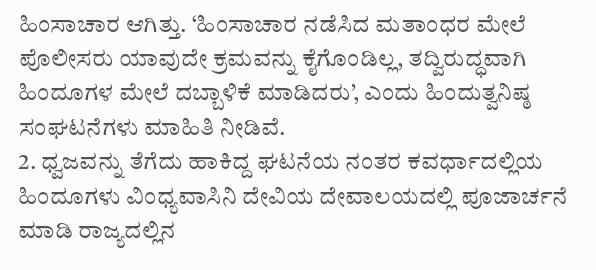ಹಿಂಸಾಚಾರ ಆಗಿತ್ತು. ‘ಹಿಂಸಾಚಾರ ನಡೆಸಿದ ಮತಾಂಧರ ಮೇಲೆ ಪೊಲೀಸರು ಯಾವುದೇ ಕ್ರಮವನ್ನು ಕೈಗೊಂಡಿಲ್ಲ, ತದ್ವಿರುದ್ಧವಾಗಿ ಹಿಂದೂಗಳ ಮೇಲೆ ದಬ್ಬಾಳಿಕೆ ಮಾಡಿದರು’, ಎಂದು ಹಿಂದುತ್ವನಿಷ್ಠ ಸಂಘಟನೆಗಳು ಮಾಹಿತಿ ನೀಡಿವೆ.
2. ಧ್ವಜವನ್ನು ತೆಗೆದು ಹಾಕಿದ್ದ ಘಟನೆಯ ನಂತರ ಕವರ್ಧಾದಲ್ಲಿಯ ಹಿಂದೂಗಳು ವಿಂಧ್ಯವಾಸಿನಿ ದೇವಿಯ ದೇವಾಲಯದಲ್ಲಿ ಪೂಜಾರ್ಚನೆ ಮಾಡಿ ರಾಜ್ಯದಲ್ಲಿನ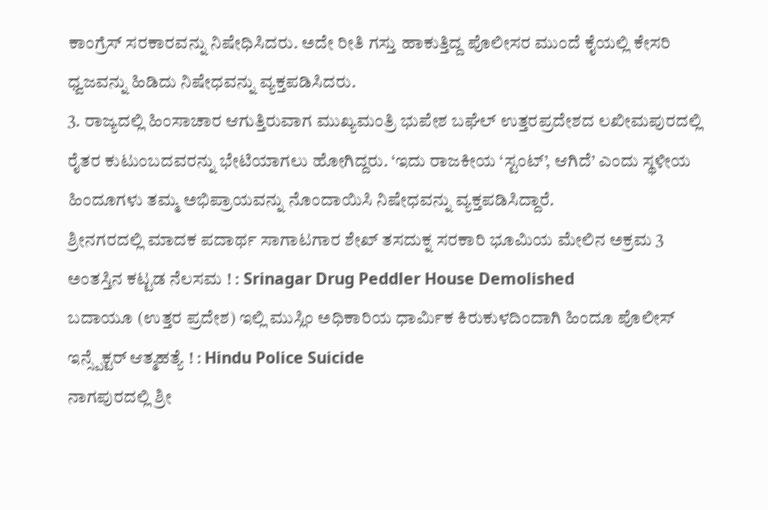ಕಾಂಗ್ರೆಸ್ ಸರಕಾರವನ್ನು ನಿಷೇಧಿಸಿದರು. ಅದೇ ರೀತಿ ಗಸ್ತು ಹಾಕುತ್ತಿದ್ದ ಪೊಲೀಸರ ಮುಂದೆ ಕೈಯಲ್ಲಿ ಕೇಸರಿ ಧ್ವಜವನ್ನು ಹಿಡಿದು ನಿಷೇಧವನ್ನು ವ್ಯಕ್ತಪಡಿಸಿದರು.
3. ರಾಜ್ಯದಲ್ಲಿ ಹಿಂಸಾಚಾರ ಆಗುತ್ತಿರುವಾಗ ಮುಖ್ಯಮಂತ್ರಿ ಭುಪೇಶ ಬಘೆಲ್ ಉತ್ತರಪ್ರದೇಶದ ಲಖೀಮಪುರದಲ್ಲಿ ರೈತರ ಕುಟುಂಬದವರನ್ನು ಭೇಟಿಯಾಗಲು ಹೋಗಿದ್ದರು. ‘ಇದು ರಾಜಕೀಯ ‘ಸ್ಟಂಟ್’, ಆಗಿದೆ’ ಎಂದು ಸ್ಥಳೀಯ ಹಿಂದೂಗಳು ತಮ್ಮ ಅಭಿಪ್ರಾಯವನ್ನು ನೊಂದಾಯಿಸಿ ನಿಷೇಧವನ್ನು ವ್ಯಕ್ತಪಡಿಸಿದ್ದಾರೆ.
ಶ್ರೀನಗರದಲ್ಲಿ ಮಾದಕ ಪದಾರ್ಥ ಸಾಗಾಟಗಾರ ಶೇಖ್ ತಸದುಕ್ನ ಸರಕಾರಿ ಭೂಮಿಯ ಮೇಲಿನ ಅಕ್ರಮ 3 ಅಂತಸ್ತಿನ ಕಟ್ಟಡ ನೆಲಸಮ ! : Srinagar Drug Peddler House Demolished
ಬದಾಯೂ (ಉತ್ತರ ಪ್ರದೇಶ) ಇಲ್ಲಿ ಮುಸ್ಲಿಂ ಅಧಿಕಾರಿಯ ಧಾರ್ಮಿಕ ಕಿರುಕುಳದಿಂದಾಗಿ ಹಿಂದೂ ಪೊಲೀಸ್ ಇನ್ಸ್ಪೆಕ್ಟರ್ ಆತ್ಮಹತ್ಯೆ ! : Hindu Police Suicide
ನಾಗಪುರದಲ್ಲಿ ಶ್ರೀ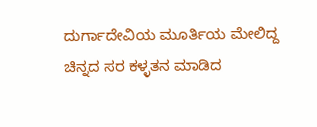ದುರ್ಗಾದೇವಿಯ ಮೂರ್ತಿಯ ಮೇಲಿದ್ದ ಚಿನ್ನದ ಸರ ಕಳ್ಳತನ ಮಾಡಿದ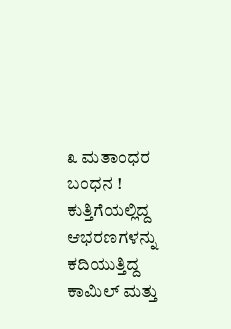೩ ಮತಾಂಧರ ಬಂಧನ !
ಕುತ್ತಿಗೆಯಲ್ಲಿದ್ದ ಆಭರಣಗಳನ್ನು ಕದಿಯುತ್ತಿದ್ದ ಕಾಮಿಲ್ ಮತ್ತು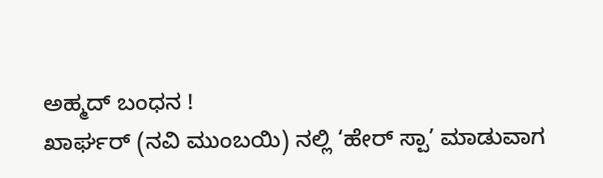ಅಹ್ಮದ್ ಬಂಧನ !
ಖಾರ್ಘರ್ (ನವಿ ಮುಂಬಯಿ) ನಲ್ಲಿ ‘ಹೇರ್ ಸ್ಪಾ’ ಮಾಡುವಾಗ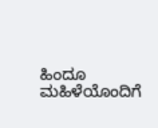ಹಿಂದೂ ಮಹಿಳೆಯೊಂದಿಗೆ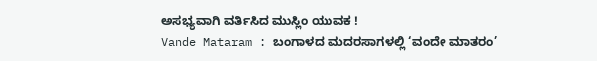ಅಸಭ್ಯವಾಗಿ ವರ್ತಿಸಿದ ಮುಸ್ಲಿಂ ಯುವಕ !
Vande Mataram : ಬಂಗಾಳದ ಮದರಸಾಗಳಲ್ಲಿ ‘ವಂದೇ ಮಾತರಂ’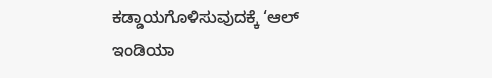ಕಡ್ಡಾಯಗೊಳಿಸುವುದಕ್ಕೆ ‘ಆಲ್ ಇಂಡಿಯಾ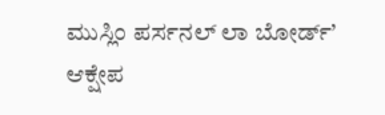ಮುಸ್ಲಿಂ ಪರ್ಸನಲ್ ಲಾ ಬೋರ್ಡ್’ ಆಕ್ಷೇಪ